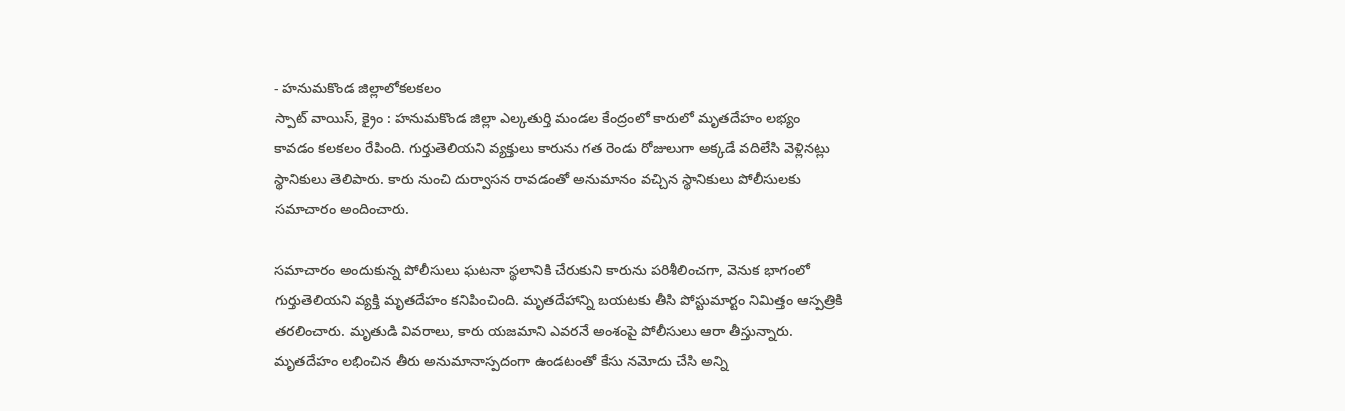- హనుమకొండ జిల్లాలోకలకలం
స్పాట్ వాయిస్, క్రైం : హనుమకొండ జిల్లా ఎల్కతుర్తి మండల కేంద్రంలో కారులో మృతదేహం లభ్యం కావడం కలకలం రేపింది. గుర్తుతెలియని వ్యక్తులు కారును గత రెండు రోజులుగా అక్కడే వదిలేసి వెళ్లినట్లు స్థానికులు తెలిపారు. కారు నుంచి దుర్వాసన రావడంతో అనుమానం వచ్చిన స్థానికులు పోలీసులకు సమాచారం అందించారు.

సమాచారం అందుకున్న పోలీసులు ఘటనా స్థలానికి చేరుకుని కారును పరిశీలించగా, వెనుక భాగంలో గుర్తుతెలియని వ్యక్తి మృతదేహం కనిపించింది. మృతదేహాన్ని బయటకు తీసి పోస్టుమార్టం నిమిత్తం ఆస్పత్రికి తరలించారు. మృతుడి వివరాలు, కారు యజమాని ఎవరనే అంశంపై పోలీసులు ఆరా తీస్తున్నారు. మృతదేహం లభించిన తీరు అనుమానాస్పదంగా ఉండటంతో కేసు నమోదు చేసి అన్ని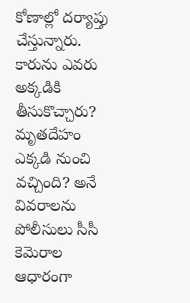కోణాల్లో దర్యాప్తు చేస్తున్నారు. కారును ఎవరు అక్కడికి తీసుకొచ్చారు? మృతదేహం ఎక్కడి నుంచి వచ్చింది? అనే వివరాలను పోలీసులు సీసీ కెమెరాల ఆధారంగా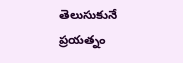తెలుసుకునే ప్రయత్నం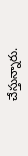చేస్తున్నారు.